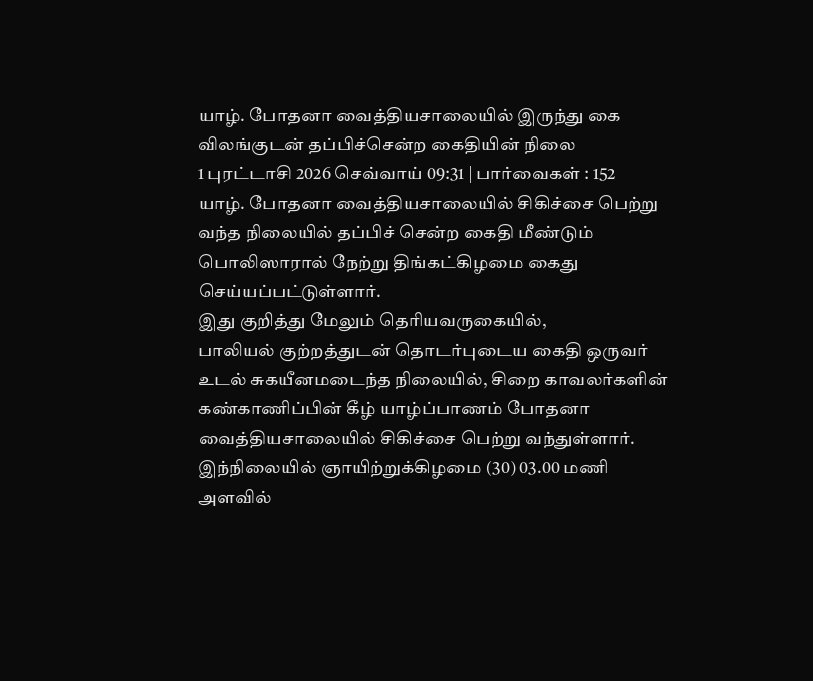யாழ். போதனா வைத்தியசாலையில் இருந்து கை விலங்குடன் தப்பிச்சென்ற கைதியின் நிலை
1 புரட்டாசி 2026 செவ்வாய் 09:31 | பார்வைகள் : 152
யாழ். போதனா வைத்தியசாலையில் சிகிச்சை பெற்று வந்த நிலையில் தப்பிச் சென்ற கைதி மீண்டும் பொலிஸாரால் நேற்று திங்கட்கிழமை கைது செய்யப்பட்டுள்ளார்.
இது குறித்து மேலும் தெரியவருகையில்,
பாலியல் குற்றத்துடன் தொடர்புடைய கைதி ஒருவர் உடல் சுகயீனமடைந்த நிலையில், சிறை காவலர்களின் கண்காணிப்பின் கீழ் யாழ்ப்பாணம் போதனா வைத்தியசாலையில் சிகிச்சை பெற்று வந்துள்ளார்.
இந்நிலையில் ஞாயிற்றுக்கிழமை (30) 03.00 மணி அளவில்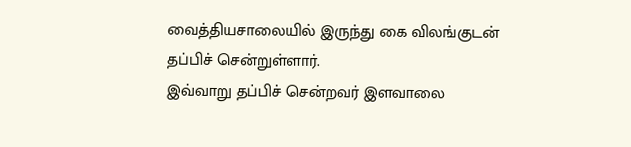வைத்தியசாலையில் இருந்து கை விலங்குடன் தப்பிச் சென்றுள்ளார்.
இவ்வாறு தப்பிச் சென்றவர் இளவாலை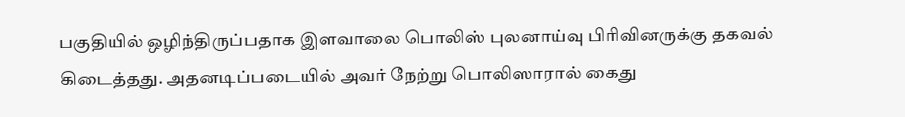பகுதியில் ஒழிந்திருப்பதாக இளவாலை பொலிஸ் புலனாய்வு பிரிவினருக்கு தகவல் கிடைத்தது. அதனடிப்படையில் அவர் நேற்று பொலிஸாரால் கைது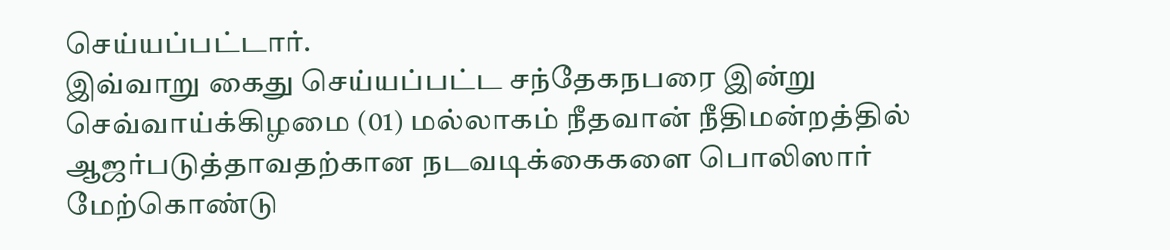செய்யப்பட்டார்.
இவ்வாறு கைது செய்யப்பட்ட சந்தேகநபரை இன்று செவ்வாய்க்கிழமை (01) மல்லாகம் நீதவான் நீதிமன்றத்தில் ஆஜர்படுத்தாவதற்கான நடவடிக்கைகளை பொலிஸார் மேற்கொண்டு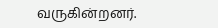வருகின்றனர்.